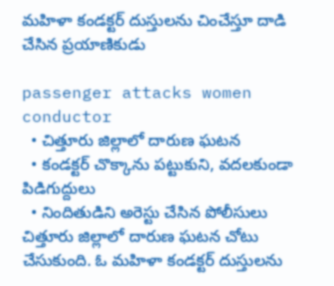మహిళా కండక్టర్‌ దుస్తులను చించేస్తూ దాడి చేసిన ప్రయాణికుడు

passenger attacks women conductor
  • చిత్తూరు జిల్లాలో దారుణ ఘటన
  • కండక్టర్‌ చొక్కాను పట్టుకుని, వదలకుండా పిడిగుద్దులు
  • నిందితుడిని అరెస్టు చేసిన పోలీసులు
చిత్తూరు జిల్లాలో దారుణ ఘటన చోటు చేసుకుంది. ఓ మహిళా కండక్టర్‌ దుస్తులను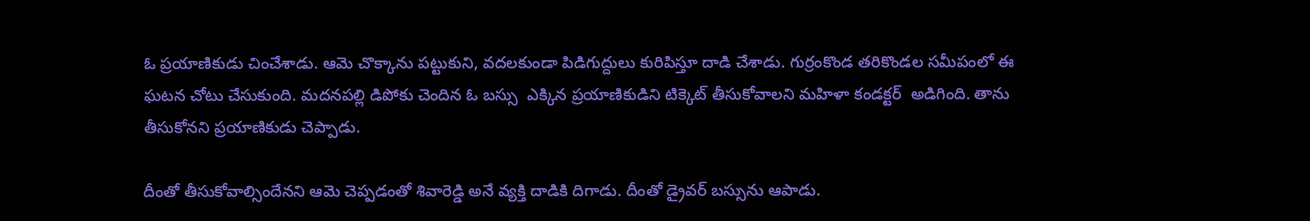ఓ ప్రయాణికుడు చించేశాడు. ఆమె చొక్కాను పట్టుకుని, వదలకుండా పిడిగుద్దులు కురిపిస్తూ దాడి చేశాడు. గుర్రంకొండ తరికొండల సమీపంలో ఈ ఘటన చోటు చేసుకుంది. మదనపల్లి డిపోకు చెందిన ఓ బస్సు  ఎక్కిన ప్రయాణికుడిని టిక్కెట్‌ తీసుకోవాలని మహిళా కండక్టర్‌  అడిగింది. తాను తీసుకోనని ప్రయాణికుడు చెప్పాడు.

దీంతో తీసుకోవాల్సిందేనని ఆమె చెప్పడంతో శివారెడ్డి అనే వ్యక్తి దాడికి దిగాడు. దీంతో డ్రైవర్‌ బస్సును ఆపాడు.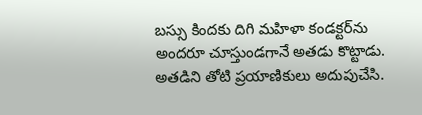బస్సు కిందకు దిగి మహిళా కండక్టర్‌ను అందరూ చూస్తుండగానే అతడు కొట్టాడు. అతడిని తోటి ప్రయాణికులు అదుపుచేసి.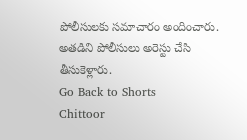పోలీసులకు సమాచారం అందించారు. అతడిని పోలీసులు అరెస్టు చేసి తీసుకెళ్లారు.
Go Back to Shorts
Chittoor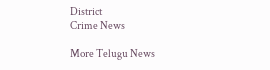District
Crime News

More Telugu News